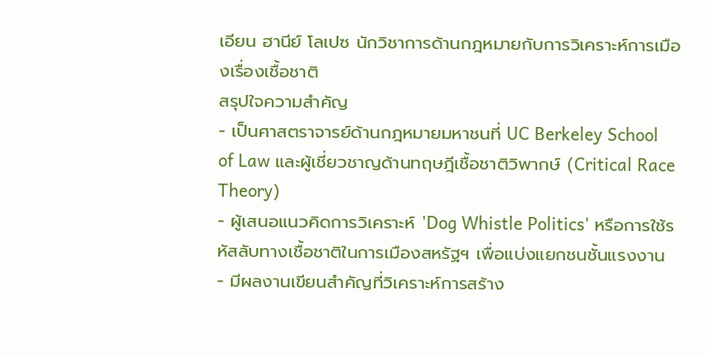เอียน ฮานีย์ โลเปซ นักวิชาการด้านกฎหมายกับการวิเคราะห์การเมืองเรื่องเชื้อชาติ
สรุปใจความสำคัญ
- เป็นศาสตราจารย์ด้านกฎหมายมหาชนที่ UC Berkeley School of Law และผู้เชี่ยวชาญด้านทฤษฎีเชื้อชาติวิพากษ์ (Critical Race Theory)
- ผู้เสนอแนวคิดการวิเคราะห์ 'Dog Whistle Politics' หรือการใช้รหัสลับทางเชื้อชาติในการเมืองสหรัฐฯ เพื่อแบ่งแยกชนชั้นแรงงาน
- มีผลงานเขียนสำคัญที่วิเคราะห์การสร้าง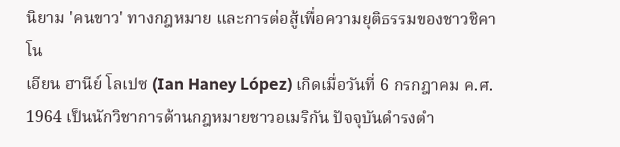นิยาม 'คนขาว' ทางกฎหมาย และการต่อสู้เพื่อความยุติธรรมของชาวชิคาโน
เอียน ฮานีย์ โลเปซ (Ian Haney López) เกิดเมื่อวันที่ 6 กรกฎาคม ค.ศ. 1964 เป็นนักวิชาการด้านกฎหมายชาวอเมริกัน ปัจจุบันดำรงตำ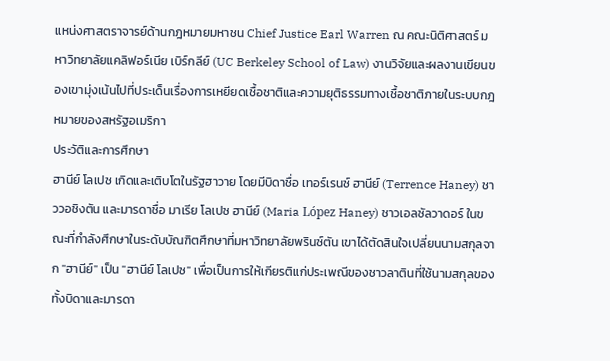แหน่งศาสตราจารย์ด้านกฎหมายมหาชน Chief Justice Earl Warren ณ คณะนิติศาสตร์ มหาวิทยาลัยแคลิฟอร์เนีย เบิร์กลีย์ (UC Berkeley School of Law) งานวิจัยและผลงานเขียนของเขามุ่งเน้นไปที่ประเด็นเรื่องการเหยียดเชื้อชาติและความยุติธรรมทางเชื้อชาติภายในระบบกฎหมายของสหรัฐอเมริกา
ประวัติและการศึกษา
ฮานีย์ โลเปซ เกิดและเติบโตในรัฐฮาวาย โดยมีบิดาชื่อ เทอร์เรนซ์ ฮานีย์ (Terrence Haney) ชาววอชิงตัน และมารดาชื่อ มาเรีย โลเปซ ฮานีย์ (Maria López Haney) ชาวเอลซัลวาดอร์ ในขณะที่กำลังศึกษาในระดับบัณฑิตศึกษาที่มหาวิทยาลัยพรินซ์ตัน เขาได้ตัดสินใจเปลี่ยนนามสกุลจาก "ฮานีย์" เป็น "ฮานีย์ โลเปซ" เพื่อเป็นการให้เกียรติแก่ประเพณีของชาวลาตินที่ใช้นามสกุลของทั้งบิดาและมารดา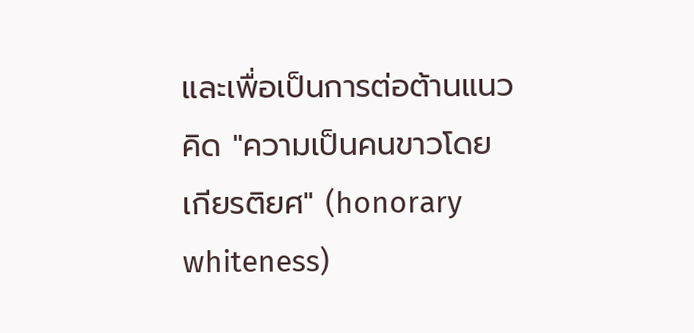และเพื่อเป็นการต่อต้านแนวคิด "ความเป็นคนขาวโดยเกียรติยศ" (honorary whiteness)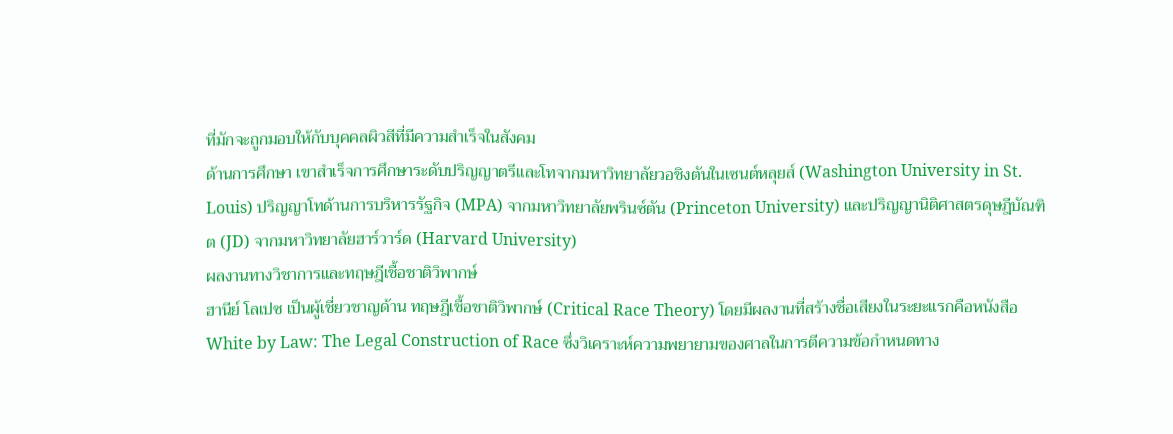ที่มักจะถูกมอบให้กับบุคคลผิวสีที่มีความสำเร็จในสังคม
ด้านการศึกษา เขาสำเร็จการศึกษาระดับปริญญาตรีและโทจากมหาวิทยาลัยวอชิงตันในเซนต์หลุยส์ (Washington University in St. Louis) ปริญญาโทด้านการบริหารรัฐกิจ (MPA) จากมหาวิทยาลัยพรินซ์ตัน (Princeton University) และปริญญานิติศาสตรดุษฎีบัณฑิต (JD) จากมหาวิทยาลัยฮาร์วาร์ด (Harvard University)
ผลงานทางวิชาการและทฤษฎีเชื้อชาติวิพากษ์
ฮานีย์ โลเปซ เป็นผู้เชี่ยวชาญด้าน ทฤษฎีเชื้อชาติวิพากษ์ (Critical Race Theory) โดยมีผลงานที่สร้างชื่อเสียงในระยะแรกคือหนังสือ White by Law: The Legal Construction of Race ซึ่งวิเคราะห์ความพยายามของศาลในการตีความข้อกำหนดทาง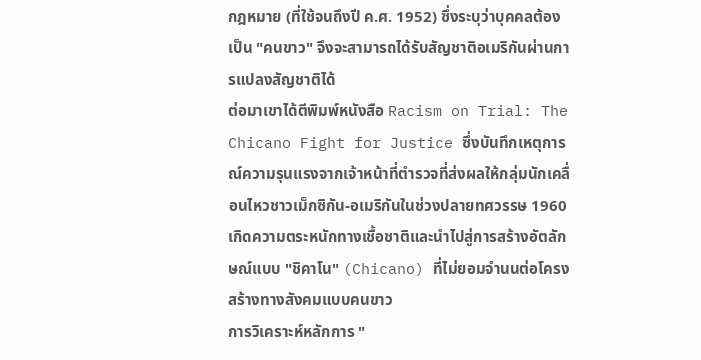กฎหมาย (ที่ใช้จนถึงปี ค.ศ. 1952) ซึ่งระบุว่าบุคคลต้องเป็น "คนขาว" จึงจะสามารถได้รับสัญชาติอเมริกันผ่านการแปลงสัญชาติได้
ต่อมาเขาได้ตีพิมพ์หนังสือ Racism on Trial: The Chicano Fight for Justice ซึ่งบันทึกเหตุการณ์ความรุนแรงจากเจ้าหน้าที่ตำรวจที่ส่งผลให้กลุ่มนักเคลื่อนไหวชาวเม็กซิกัน-อเมริกันในช่วงปลายทศวรรษ 1960 เกิดความตระหนักทางเชื้อชาติและนำไปสู่การสร้างอัตลักษณ์แบบ "ชิคาโน" (Chicano) ที่ไม่ยอมจำนนต่อโครงสร้างทางสังคมแบบคนขาว
การวิเคราะห์หลักการ "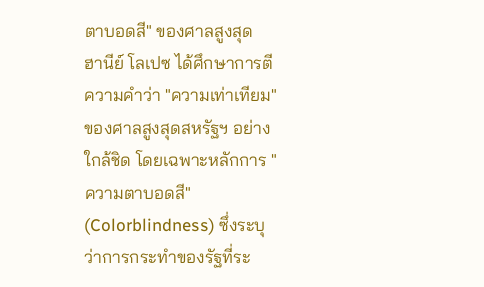ตาบอดสี" ของศาลสูงสุด
ฮานีย์ โลเปซ ได้ศึกษาการตีความคำว่า "ความเท่าเทียม" ของศาลสูงสุดสหรัฐฯ อย่างใกล้ชิด โดยเฉพาะหลักการ "ความตาบอดสี" (Colorblindness) ซึ่งระบุว่าการกระทำของรัฐที่ระ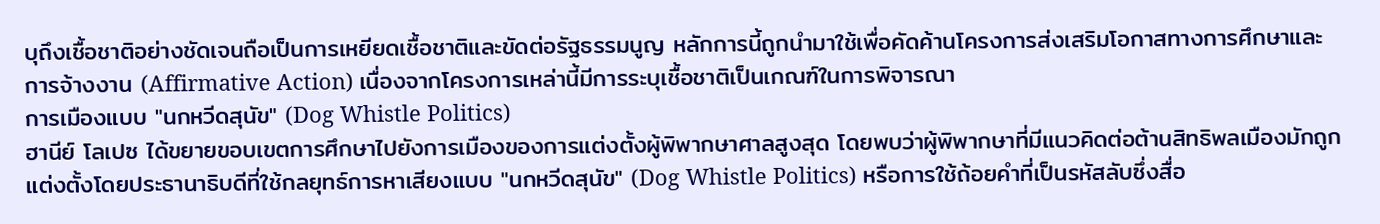บุถึงเชื้อชาติอย่างชัดเจนถือเป็นการเหยียดเชื้อชาติและขัดต่อรัฐธรรมนูญ หลักการนี้ถูกนำมาใช้เพื่อคัดค้านโครงการส่งเสริมโอกาสทางการศึกษาและการจ้างงาน (Affirmative Action) เนื่องจากโครงการเหล่านี้มีการระบุเชื้อชาติเป็นเกณฑ์ในการพิจารณา
การเมืองแบบ "นกหวีดสุนัข" (Dog Whistle Politics)
ฮานีย์ โลเปซ ได้ขยายขอบเขตการศึกษาไปยังการเมืองของการแต่งตั้งผู้พิพากษาศาลสูงสุด โดยพบว่าผู้พิพากษาที่มีแนวคิดต่อต้านสิทธิพลเมืองมักถูกแต่งตั้งโดยประธานาธิบดีที่ใช้กลยุทธ์การหาเสียงแบบ "นกหวีดสุนัข" (Dog Whistle Politics) หรือการใช้ถ้อยคำที่เป็นรหัสลับซึ่งสื่อ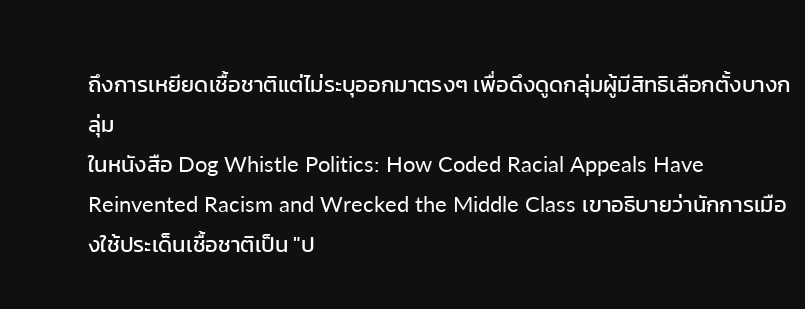ถึงการเหยียดเชื้อชาติแต่ไม่ระบุออกมาตรงๆ เพื่อดึงดูดกลุ่มผู้มีสิทธิเลือกตั้งบางกลุ่ม
ในหนังสือ Dog Whistle Politics: How Coded Racial Appeals Have Reinvented Racism and Wrecked the Middle Class เขาอธิบายว่านักการเมืองใช้ประเด็นเชื้อชาติเป็น "ป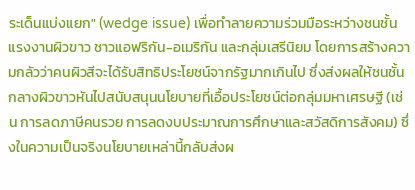ระเด็นแบ่งแยก" (wedge issue) เพื่อทำลายความร่วมมือระหว่างชนชั้นแรงงานผิวขาว ชาวแอฟริกัน-อเมริกัน และกลุ่มเสรีนิยม โดยการสร้างความกลัวว่าคนผิวสีจะได้รับสิทธิประโยชน์จากรัฐมากเกินไป ซึ่งส่งผลให้ชนชั้นกลางผิวขาวหันไปสนับสนุนนโยบายที่เอื้อประโยชน์ต่อกลุ่มมหาเศรษฐี (เช่น การลดภาษีคนรวย การลดงบประมาณการศึกษาและสวัสดิการสังคม) ซึ่งในความเป็นจริงนโยบายเหล่านี้กลับส่งผ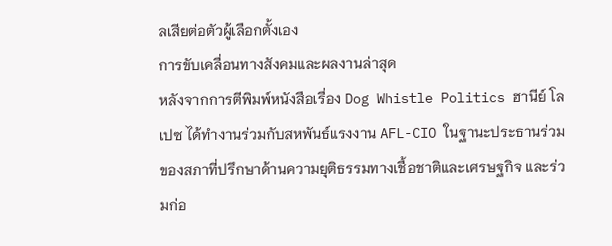ลเสียต่อตัวผู้เลือกตั้งเอง
การขับเคลื่อนทางสังคมและผลงานล่าสุด
หลังจากการตีพิมพ์หนังสือเรื่อง Dog Whistle Politics ฮานีย์ โลเปซ ได้ทำงานร่วมกับสหพันธ์แรงงาน AFL-CIO ในฐานะประธานร่วมของสภาที่ปรึกษาด้านความยุติธรรมทางเชื้อชาติและเศรษฐกิจ และร่วมก่อ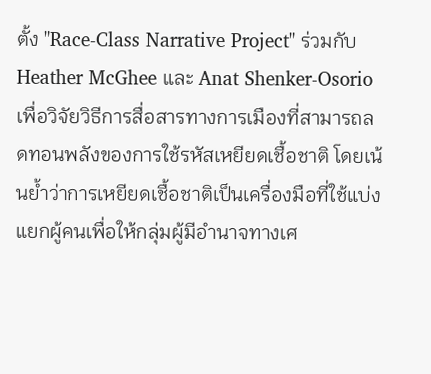ตั้ง "Race-Class Narrative Project" ร่วมกับ Heather McGhee และ Anat Shenker-Osorio เพื่อวิจัยวิธีการสื่อสารทางการเมืองที่สามารถลดทอนพลังของการใช้รหัสเหยียดเชื้อชาติ โดยเน้นย้ำว่าการเหยียดเชื้อชาติเป็นเครื่องมือที่ใช้แบ่งแยกผู้คนเพื่อให้กลุ่มผู้มีอำนาจทางเศ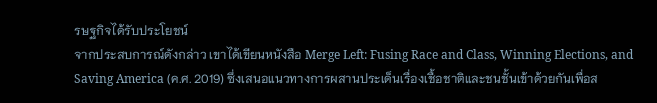รษฐกิจได้รับประโยชน์
จากประสบการณ์ดังกล่าว เขาได้เขียนหนังสือ Merge Left: Fusing Race and Class, Winning Elections, and Saving America (ค.ศ. 2019) ซึ่งเสนอแนวทางการผสานประเด็นเรื่องเชื้อชาติและชนชั้นเข้าด้วยกันเพื่อส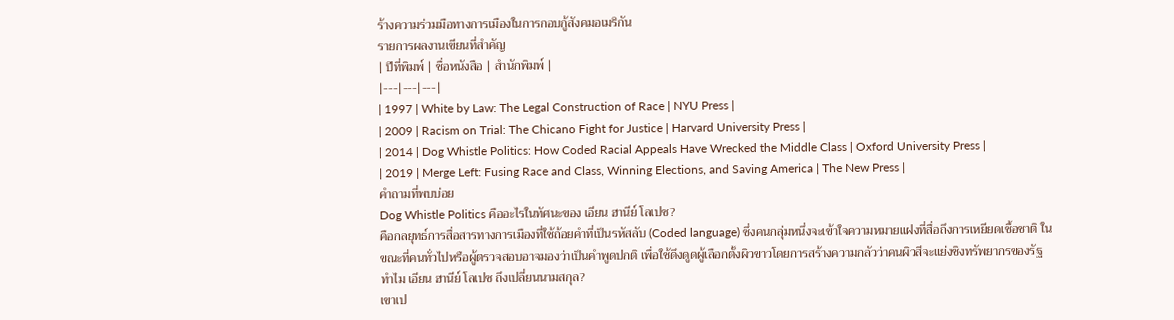ร้างความร่วมมือทางการเมืองในการกอบกู้สังคมอเมริกัน
รายการผลงานเขียนที่สำคัญ
| ปีที่พิมพ์ | ชื่อหนังสือ | สำนักพิมพ์ |
|---|---|---|
| 1997 | White by Law: The Legal Construction of Race | NYU Press |
| 2009 | Racism on Trial: The Chicano Fight for Justice | Harvard University Press |
| 2014 | Dog Whistle Politics: How Coded Racial Appeals Have Wrecked the Middle Class | Oxford University Press |
| 2019 | Merge Left: Fusing Race and Class, Winning Elections, and Saving America | The New Press |
คำถามที่พบบ่อย
Dog Whistle Politics คืออะไรในทัศนะของ เอียน ฮานีย์ โลเปซ?
คือกลยุทธ์การสื่อสารทางการเมืองที่ใช้ถ้อยคำที่เป็นรหัสลับ (Coded language) ซึ่งคนกลุ่มหนึ่งจะเข้าใจความหมายแฝงที่สื่อถึงการเหยียดเชื้อชาติ ในขณะที่คนทั่วไปหรือผู้ตรวจสอบอาจมองว่าเป็นคำพูดปกติ เพื่อใช้ดึงดูดผู้เลือกตั้งผิวขาวโดยการสร้างความกลัวว่าคนผิวสีจะแย่งชิงทรัพยากรของรัฐ
ทำไม เอียน ฮานีย์ โลเปซ ถึงเปลี่ยนนามสกุล?
เขาเป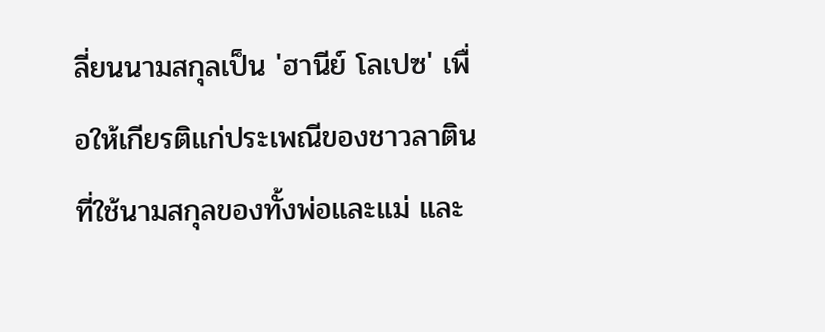ลี่ยนนามสกุลเป็น 'ฮานีย์ โลเปซ' เพื่อให้เกียรติแก่ประเพณีของชาวลาตินที่ใช้นามสกุลของทั้งพ่อและแม่ และ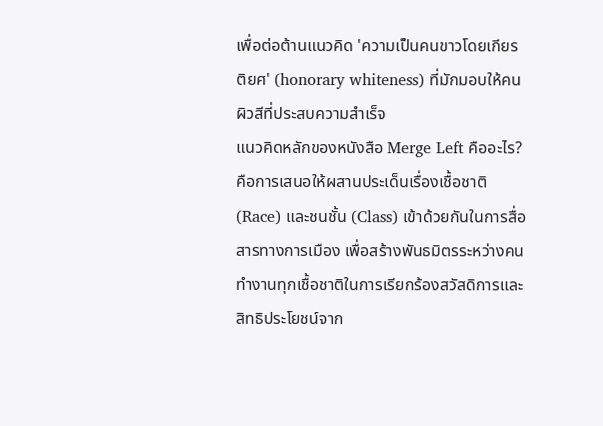เพื่อต่อต้านแนวคิด 'ความเป็นคนขาวโดยเกียรติยศ' (honorary whiteness) ที่มักมอบให้คนผิวสีที่ประสบความสำเร็จ
แนวคิดหลักของหนังสือ Merge Left คืออะไร?
คือการเสนอให้ผสานประเด็นเรื่องเชื้อชาติ (Race) และชนชั้น (Class) เข้าด้วยกันในการสื่อสารทางการเมือง เพื่อสร้างพันธมิตรระหว่างคนทำงานทุกเชื้อชาติในการเรียกร้องสวัสดิการและสิทธิประโยชน์จาก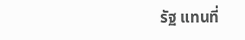รัฐ แทนที่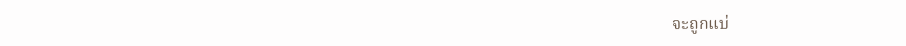จะถูกแบ่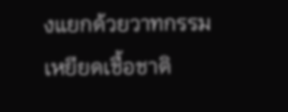งแยกด้วยวาทกรรมเหยียดเชื้อชาติ